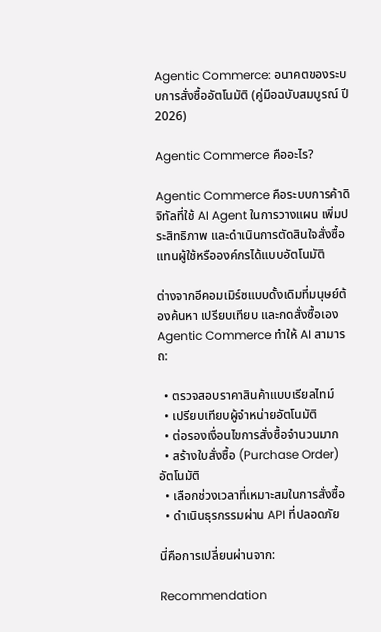Agentic Commerce: อนาคตของระบบการสั่งซื้ออัตโนมัติ (คู่มือฉบับสมบูรณ์ ปี 2026)

Agentic Commerce คืออะไร?

Agentic Commerce คือระบบการค้าดิจิทัลที่ใช้ AI Agent ในการวางแผน เพิ่มประสิทธิภาพ และดำเนินการตัดสินใจสั่งซื้อแทนผู้ใช้หรือองค์กรได้แบบอัตโนมัติ

ต่างจากอีคอมเมิร์ซแบบดั้งเดิมที่มนุษย์ต้องค้นหา เปรียบเทียบ และกดสั่งซื้อเอง Agentic Commerce ทำให้ AI สามารถ:

  • ตรวจสอบราคาสินค้าแบบเรียลไทม์
  • เปรียบเทียบผู้จำหน่ายอัตโนมัติ
  • ต่อรองเงื่อนไขการสั่งซื้อจำนวนมาก
  • สร้างใบสั่งซื้อ (Purchase Order) อัตโนมัติ
  • เลือกช่วงเวลาที่เหมาะสมในการสั่งซื้อ
  • ดำเนินธุรกรรมผ่าน API ที่ปลอดภัย

นี่คือการเปลี่ยนผ่านจาก:

Recommendation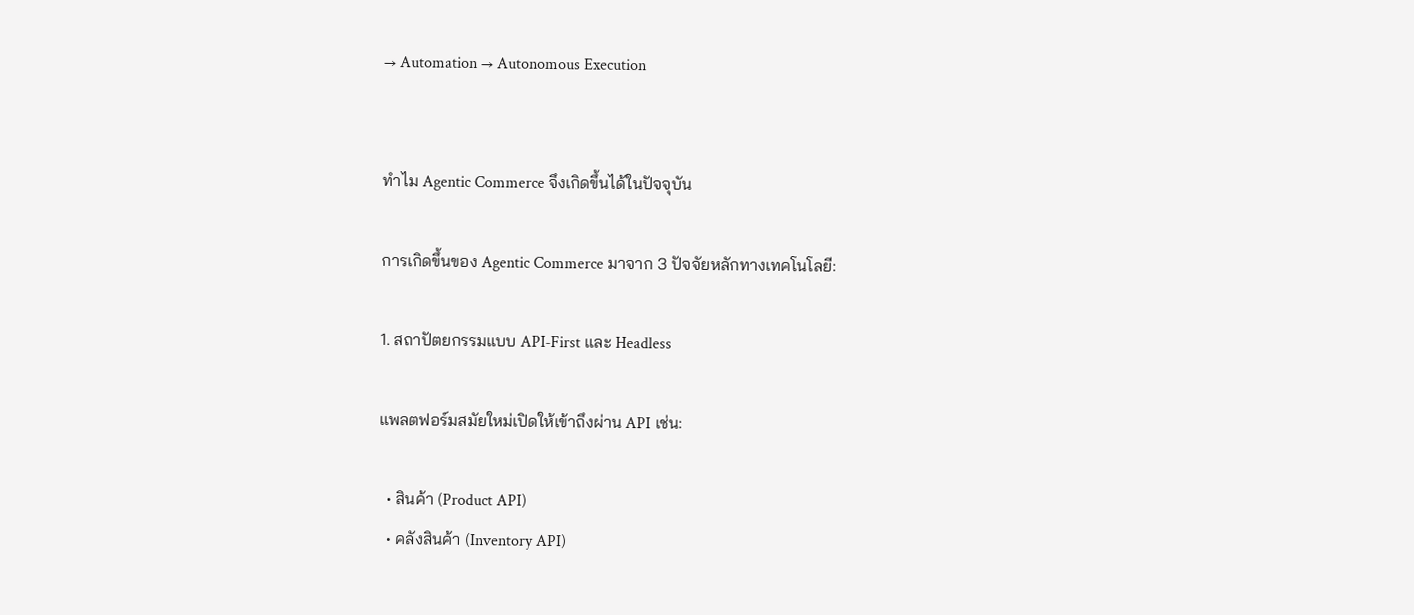→ Automation → Autonomous Execution


ทำไม Agentic Commerce จึงเกิดขึ้นได้ในปัจจุบัน

การเกิดขึ้นของ Agentic Commerce มาจาก 3 ปัจจัยหลักทางเทคโนโลยี:

1. สถาปัตยกรรมแบบ API‑First และ Headless

แพลตฟอร์มสมัยใหม่เปิดให้เข้าถึงผ่าน API เช่น:

  • สินค้า (Product API)
  • คลังสินค้า (Inventory API)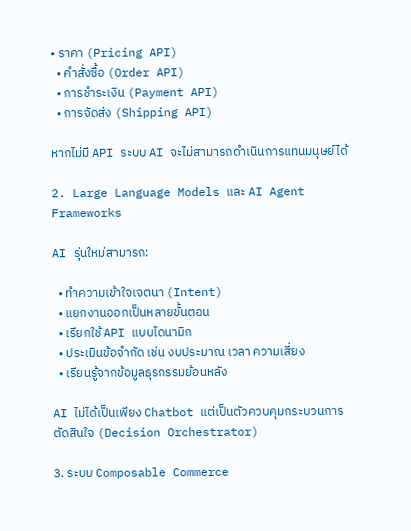• ราคา (Pricing API)
  • คำสั่งซื้อ (Order API)
  • การชำระเงิน (Payment API)
  • การจัดส่ง (Shipping API)

หากไม่มี API ระบบ AI จะไม่สามารถดำเนินการแทนมนุษย์ได้

2. Large Language Models และ AI Agent Frameworks

AI รุ่นใหม่สามารถ:

  • ทำความเข้าใจเจตนา (Intent)
  • แยกงานออกเป็นหลายขั้นตอน
  • เรียกใช้ API แบบไดนามิก
  • ประเมินข้อจำกัด เช่น งบประมาณ เวลา ความเสี่ยง
  • เรียนรู้จากข้อมูลธุรกรรมย้อนหลัง

AI ไม่ได้เป็นเพียง Chatbot แต่เป็นตัวควบคุมกระบวนการตัดสินใจ (Decision Orchestrator)

3. ระบบ Composable Commerce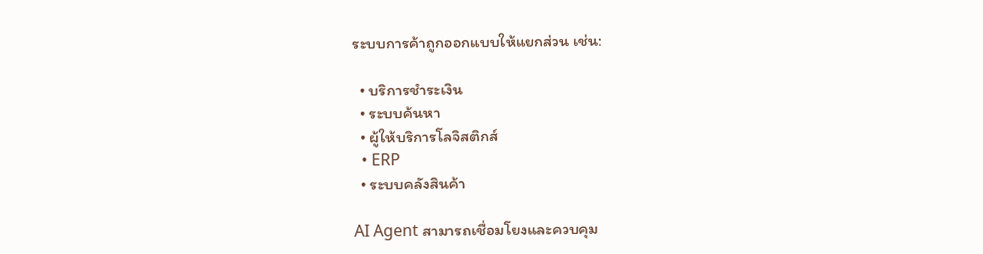ระบบการค้าถูกออกแบบให้แยกส่วน เช่น:

  • บริการชำระเงิน
  • ระบบค้นหา
  • ผู้ให้บริการโลจิสติกส์
  • ERP
  • ระบบคลังสินค้า

AI Agent สามารถเชื่อมโยงและควบคุม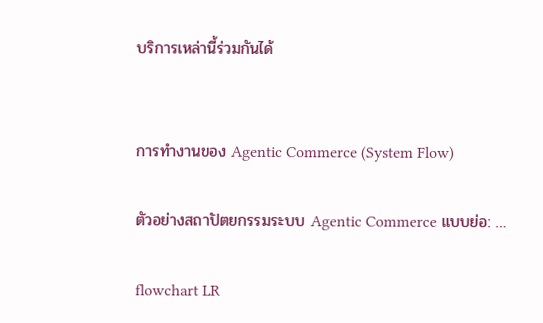บริการเหล่านี้ร่วมกันได้


การทำงานของ Agentic Commerce (System Flow)

ตัวอย่างสถาปัตยกรรมระบบ Agentic Commerce แบบย่อ: …

flowchart LR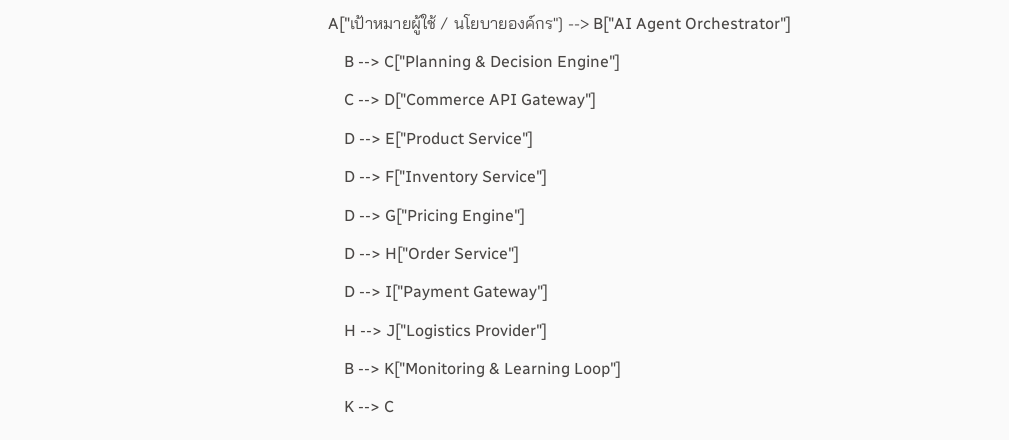A["เป้าหมายผู้ใช้ / นโยบายองค์กร"] --> B["AI Agent Orchestrator"]
    B --> C["Planning & Decision Engine"]
    C --> D["Commerce API Gateway"]
    D --> E["Product Service"]
    D --> F["Inventory Service"]
    D --> G["Pricing Engine"]
    D --> H["Order Service"]
    D --> I["Payment Gateway"]
    H --> J["Logistics Provider"]
    B --> K["Monitoring & Learning Loop"]
    K --> C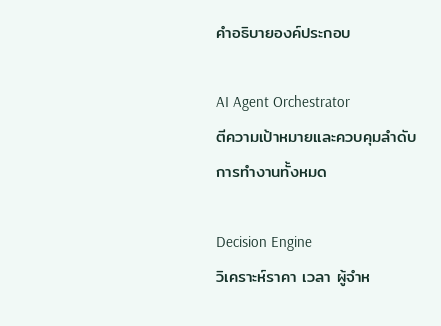คำอธิบายองค์ประกอบ

AI Agent Orchestrator
ตีความเป้าหมายและควบคุมลำดับการทำงานทั้งหมด

Decision Engine
วิเคราะห์ราคา เวลา ผู้จำห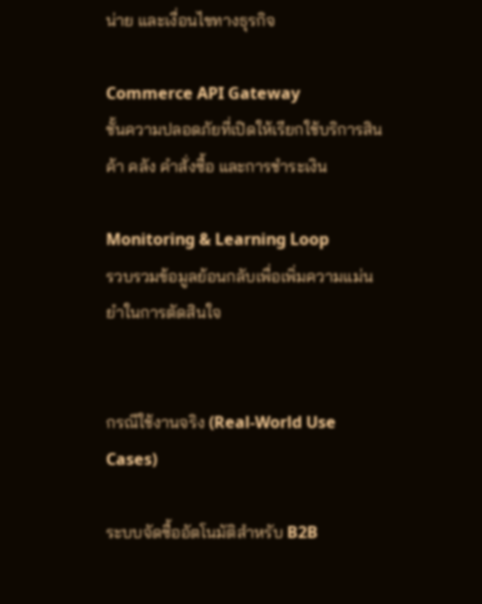น่าย และเงื่อนไขทางธุรกิจ

Commerce API Gateway
ชั้นความปลอดภัยที่เปิดให้เรียกใช้บริการสินค้า คลัง คำสั่งซื้อ และการชำระเงิน

Monitoring & Learning Loop
รวบรวมข้อมูลย้อนกลับเพื่อเพิ่มความแม่นยำในการตัดสินใจ


กรณีใช้งานจริง (Real-World Use Cases)

ระบบจัดซื้ออัตโนมัติสำหรับ B2B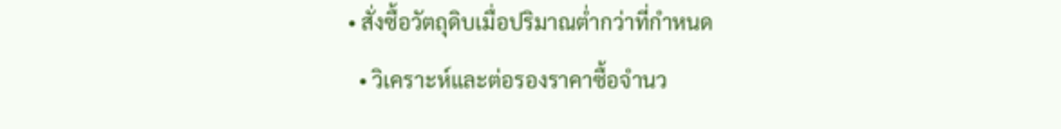• สั่งซื้อวัตถุดิบเมื่อปริมาณต่ำกว่าที่กำหนด
  • วิเคราะห์และต่อรองราคาซื้อจำนว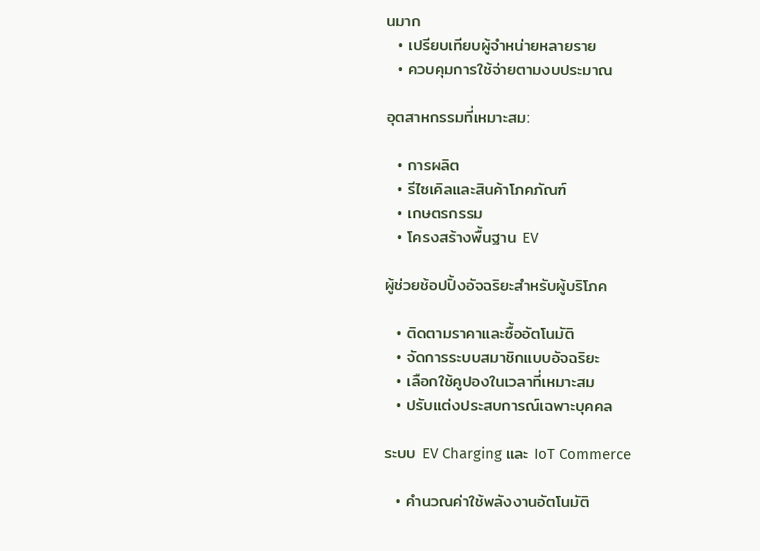นมาก
  • เปรียบเทียบผู้จำหน่ายหลายราย
  • ควบคุมการใช้จ่ายตามงบประมาณ

อุตสาหกรรมที่เหมาะสม:

  • การผลิต
  • รีไซเคิลและสินค้าโภคภัณฑ์
  • เกษตรกรรม
  • โครงสร้างพื้นฐาน EV

ผู้ช่วยช้อปปิ้งอัจฉริยะสำหรับผู้บริโภค

  • ติดตามราคาและซื้ออัตโนมัติ
  • จัดการระบบสมาชิกแบบอัจฉริยะ
  • เลือกใช้คูปองในเวลาที่เหมาะสม
  • ปรับแต่งประสบการณ์เฉพาะบุคคล

ระบบ EV Charging และ IoT Commerce

  • คำนวณค่าใช้พลังงานอัตโนมัติ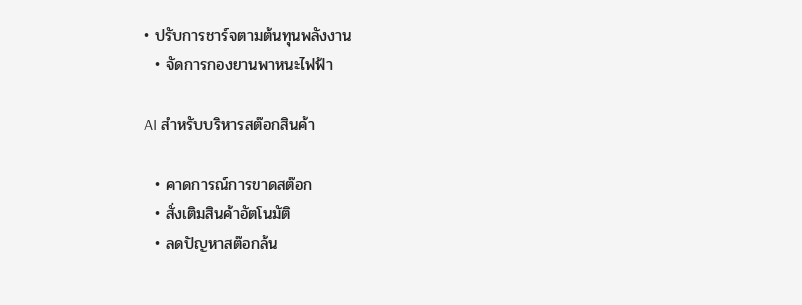• ปรับการชาร์จตามต้นทุนพลังงาน
  • จัดการกองยานพาหนะไฟฟ้า

AI สำหรับบริหารสต๊อกสินค้า

  • คาดการณ์การขาดสต๊อก
  • สั่งเติมสินค้าอัตโนมัติ
  • ลดปัญหาสต๊อกล้น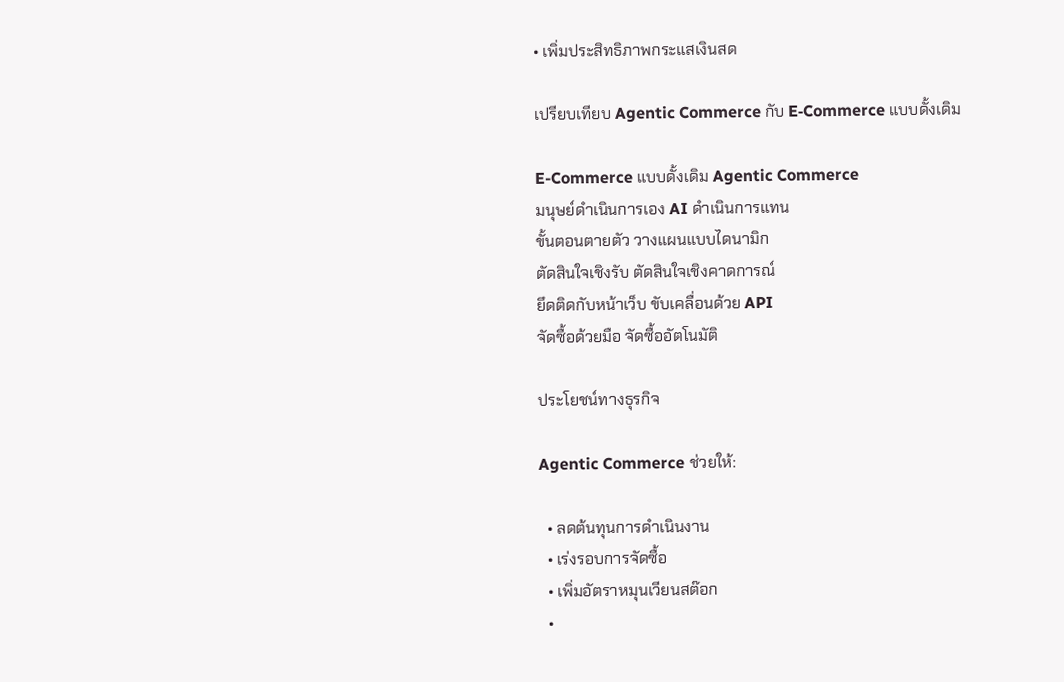• เพิ่มประสิทธิภาพกระแสเงินสด

เปรียบเทียบ Agentic Commerce กับ E‑Commerce แบบดั้งเดิม

E-Commerce แบบดั้งเดิม Agentic Commerce
มนุษย์ดำเนินการเอง AI ดำเนินการแทน
ขั้นตอนตายตัว วางแผนแบบไดนามิก
ตัดสินใจเชิงรับ ตัดสินใจเชิงคาดการณ์
ยึดติดกับหน้าเว็บ ขับเคลื่อนด้วย API
จัดซื้อด้วยมือ จัดซื้ออัตโนมัติ

ประโยชน์ทางธุรกิจ

Agentic Commerce ช่วยให้:

  • ลดต้นทุนการดำเนินงาน
  • เร่งรอบการจัดซื้อ
  • เพิ่มอัตราหมุนเวียนสต๊อก
  •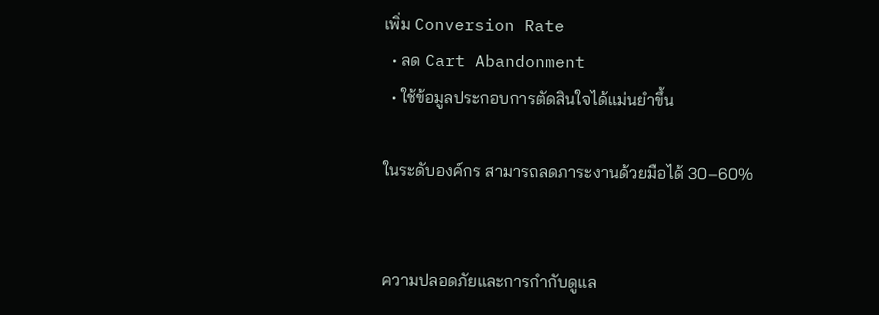เพิ่ม Conversion Rate
  • ลด Cart Abandonment
  • ใช้ข้อมูลประกอบการตัดสินใจได้แม่นยำขึ้น

ในระดับองค์กร สามารถลดภาระงานด้วยมือได้ 30–60%


ความปลอดภัยและการกำกับดูแล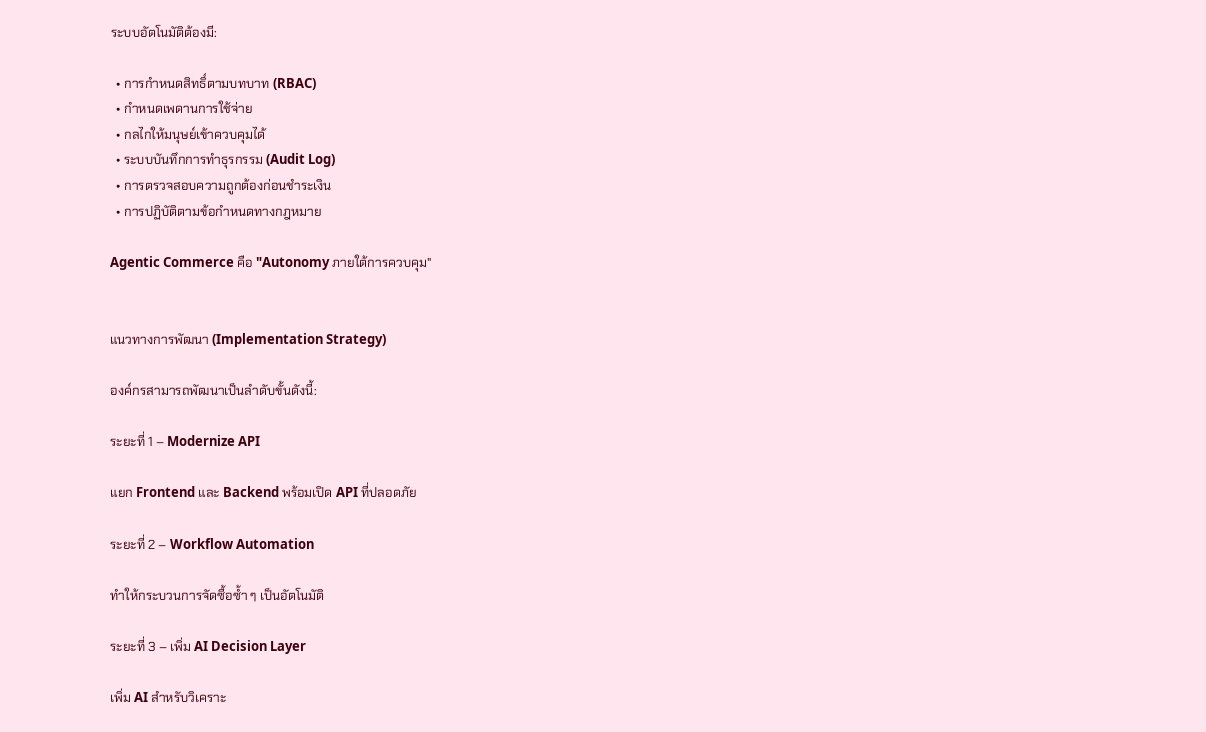ระบบอัตโนมัติต้องมี:

  • การกำหนดสิทธิ์ตามบทบาท (RBAC)
  • กำหนดเพดานการใช้จ่าย
  • กลไกให้มนุษย์เข้าควบคุมได้
  • ระบบบันทึกการทำธุรกรรม (Audit Log)
  • การตรวจสอบความถูกต้องก่อนชำระเงิน
  • การปฏิบัติตามข้อกำหนดทางกฎหมาย

Agentic Commerce คือ "Autonomy ภายใต้การควบคุม"


แนวทางการพัฒนา (Implementation Strategy)

องค์กรสามารถพัฒนาเป็นลำดับขั้นดังนี้:

ระยะที่ 1 – Modernize API

แยก Frontend และ Backend พร้อมเปิด API ที่ปลอดภัย

ระยะที่ 2 – Workflow Automation

ทำให้กระบวนการจัดซื้อซ้ำ ๆ เป็นอัตโนมัติ

ระยะที่ 3 – เพิ่ม AI Decision Layer

เพิ่ม AI สำหรับวิเคราะ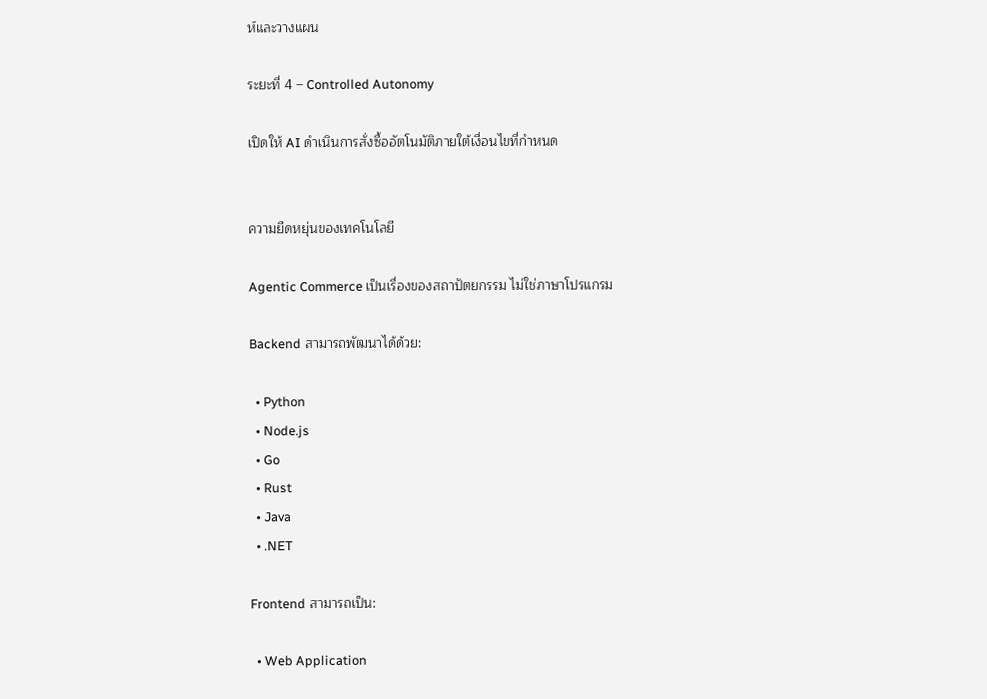ห์และวางแผน

ระยะที่ 4 – Controlled Autonomy

เปิดให้ AI ดำเนินการสั่งซื้ออัตโนมัติภายใต้เงื่อนไขที่กำหนด


ความยืดหยุ่นของเทคโนโลยี

Agentic Commerce เป็นเรื่องของสถาปัตยกรรม ไม่ใช่ภาษาโปรแกรม

Backend สามารถพัฒนาได้ด้วย:

  • Python
  • Node.js
  • Go
  • Rust
  • Java
  • .NET

Frontend สามารถเป็น:

  • Web Application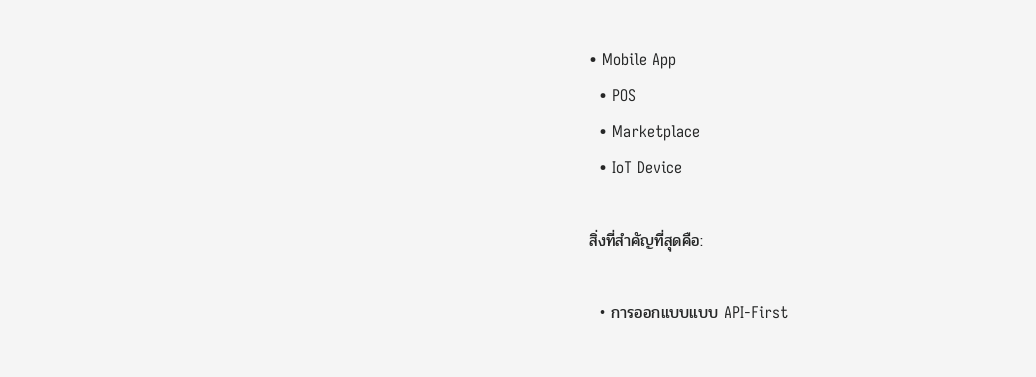• Mobile App
  • POS
  • Marketplace
  • IoT Device

สิ่งที่สำคัญที่สุดคือ:

  • การออกแบบแบบ API‑First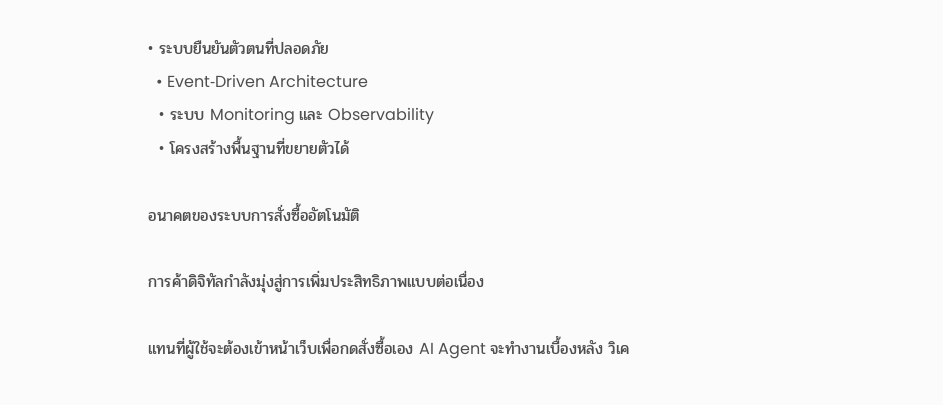• ระบบยืนยันตัวตนที่ปลอดภัย
  • Event‑Driven Architecture
  • ระบบ Monitoring และ Observability
  • โครงสร้างพื้นฐานที่ขยายตัวได้

อนาคตของระบบการสั่งซื้ออัตโนมัติ

การค้าดิจิทัลกำลังมุ่งสู่การเพิ่มประสิทธิภาพแบบต่อเนื่อง

แทนที่ผู้ใช้จะต้องเข้าหน้าเว็บเพื่อกดสั่งซื้อเอง AI Agent จะทำงานเบื้องหลัง วิเค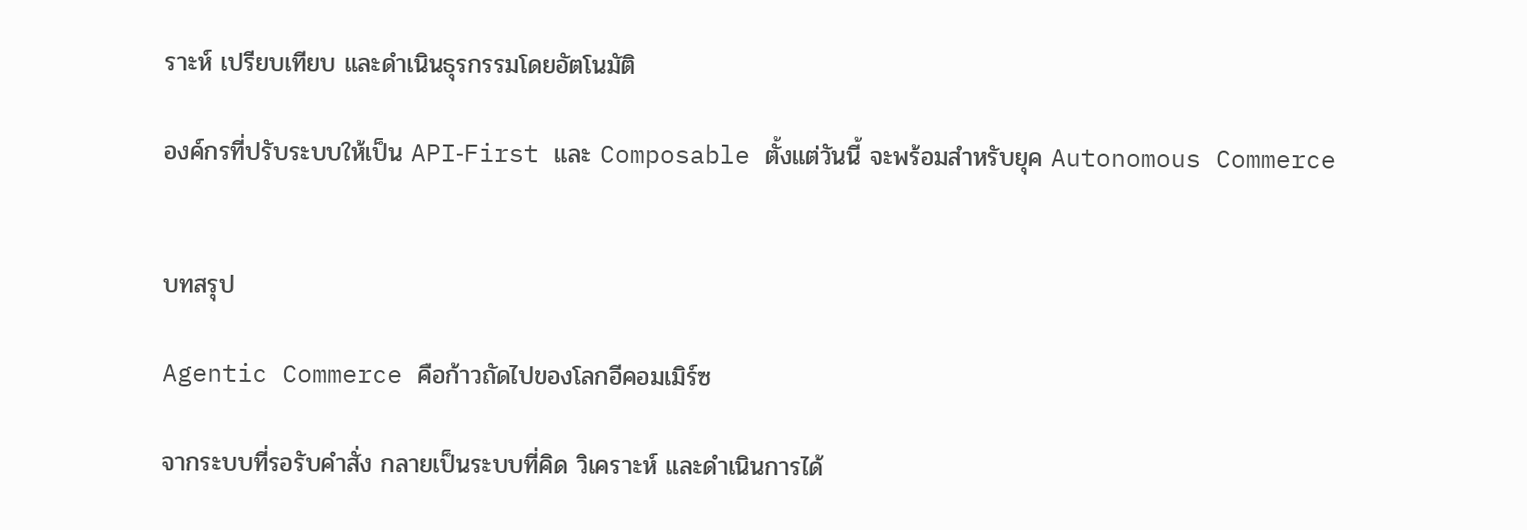ราะห์ เปรียบเทียบ และดำเนินธุรกรรมโดยอัตโนมัติ

องค์กรที่ปรับระบบให้เป็น API‑First และ Composable ตั้งแต่วันนี้ จะพร้อมสำหรับยุค Autonomous Commerce


บทสรุป

Agentic Commerce คือก้าวถัดไปของโลกอีคอมเมิร์ซ

จากระบบที่รอรับคำสั่ง กลายเป็นระบบที่คิด วิเคราะห์ และดำเนินการได้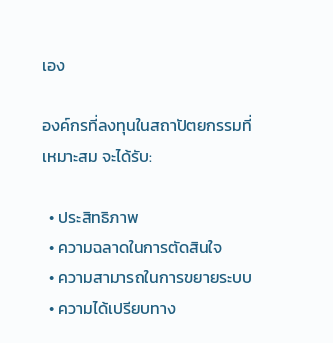เอง

องค์กรที่ลงทุนในสถาปัตยกรรมที่เหมาะสม จะได้รับ:

  • ประสิทธิภาพ
  • ความฉลาดในการตัดสินใจ
  • ความสามารถในการขยายระบบ
  • ความได้เปรียบทาง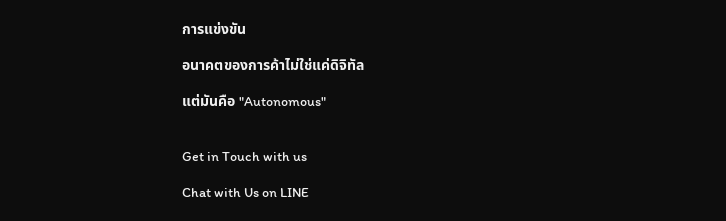การแข่งขัน

อนาคตของการค้าไม่ใช่แค่ดิจิทัล

แต่มันคือ "Autonomous"


Get in Touch with us

Chat with Us on LINE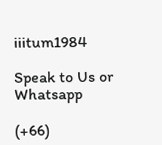iiitum1984

Speak to Us or Whatsapp

(+66)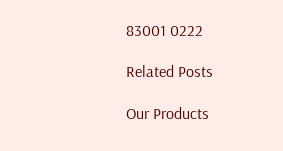83001 0222

Related Posts

Our Products